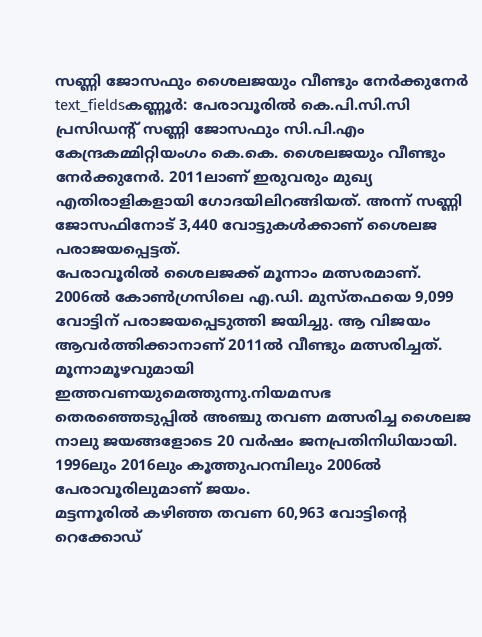സണ്ണി ജോസഫും ശൈലജയും വീണ്ടും നേർക്കുനേർ
text_fieldsകണ്ണൂർ: പേരാവൂരിൽ കെ.പി.സി.സി പ്രസിഡന്റ് സണ്ണി ജോസഫും സി.പി.എം കേന്ദ്രകമ്മിറ്റിയംഗം കെ.കെ. ശൈലജയും വീണ്ടും നേർക്കുനേർ. 2011ലാണ് ഇരുവരും മുഖ്യ എതിരാളികളായി ഗോദയിലിറങ്ങിയത്. അന്ന് സണ്ണി ജോസഫിനോട് 3,440 വോട്ടുകൾക്കാണ് ശൈലജ പരാജയപ്പെട്ടത്.
പേരാവൂരിൽ ശൈലജക്ക് മൂന്നാം മത്സരമാണ്. 2006ൽ കോൺഗ്രസിലെ എ.ഡി. മുസ്തഫയെ 9,099 വോട്ടിന് പരാജയപ്പെടുത്തി ജയിച്ചു. ആ വിജയം ആവർത്തിക്കാനാണ് 2011ൽ വീണ്ടും മത്സരിച്ചത്. മൂന്നാമൂഴവുമായി ഇത്തവണയുമെത്തുന്നു.നിയമസഭ തെരഞ്ഞെടുപ്പിൽ അഞ്ചു തവണ മത്സരിച്ച ശൈലജ നാലു ജയങ്ങളോടെ 20 വർഷം ജനപ്രതിനിധിയായി. 1996ലും 2016ലും കൂത്തുപറമ്പിലും 2006ൽ പേരാവൂരിലുമാണ് ജയം.
മട്ടന്നൂരിൽ കഴിഞ്ഞ തവണ 60,963 വോട്ടിന്റെ റെക്കോഡ്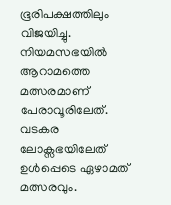ഭൂരിപക്ഷത്തിലും വിജയിച്ചു. നിയമസഭയിൽ ആറാമത്തെ മത്സരമാണ് പേരാവൂരിലേത്. വടകര ലോക്സഭയിലേത് ഉൾപ്പെടെ ഏഴാമത് മത്സരവും.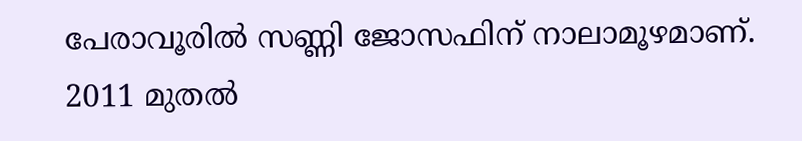പേരാവൂരിൽ സണ്ണി ജോസഫിന് നാലാമൂഴമാണ്. 2011 മുതൽ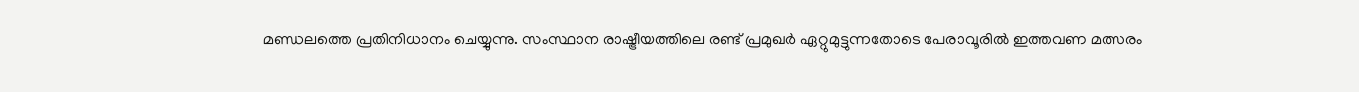മണ്ഡലത്തെ പ്രതിനിധാനം ചെയ്യുന്നു. സംസ്ഥാന രാഷ്ട്രീയത്തിലെ രണ്ട് പ്രമുഖർ ഏറ്റുമുട്ടുന്നതോടെ പേരാവൂരിൽ ഇത്തവണ മത്സരം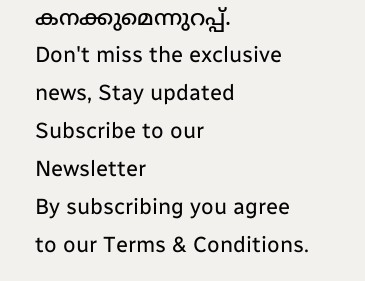കനക്കുമെന്നുറപ്പ്.
Don't miss the exclusive news, Stay updated
Subscribe to our Newsletter
By subscribing you agree to our Terms & Conditions.